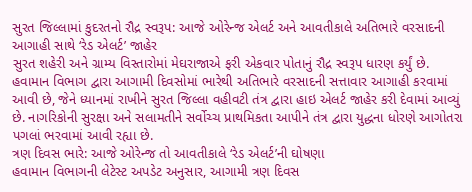સુરત જિલ્લામાં કુદરતનો રૌદ્ર સ્વરૂપ: આજે ઓરેન્જ એલર્ટ અને આવતીકાલે અતિભારે વરસાદની આગાહી સાથે ‘રેડ એલર્ટ’ જાહેર
સુરત શહેરી અને ગ્રામ્ય વિસ્તારોમાં મેઘરાજાએ ફરી એકવાર પોતાનું રૌદ્ર સ્વરૂપ ધારણ કર્યું છે. હવામાન વિભાગ દ્વારા આગામી દિવસોમાં ભારેથી અતિભારે વરસાદની સત્તાવાર આગાહી કરવામાં આવી છે, જેને ધ્યાનમાં રાખીને સુરત જિલ્લા વહીવટી તંત્ર દ્વારા હાઇ એલર્ટ જાહેર કરી દેવામાં આવ્યું છે. નાગરિકોની સુરક્ષા અને સલામતીને સર્વોચ્ચ પ્રાથમિકતા આપીને તંત્ર દ્વારા યુદ્ધના ધોરણે આગોતરા પગલાં ભરવામાં આવી રહ્યા છે.
ત્રણ દિવસ ભારે: આજે ઓરેન્જ તો આવતીકાલે ‘રેડ એલર્ટ’ની ઘોષણા
હવામાન વિભાગની લેટેસ્ટ અપડેટ અનુસાર, આગામી ત્રણ દિવસ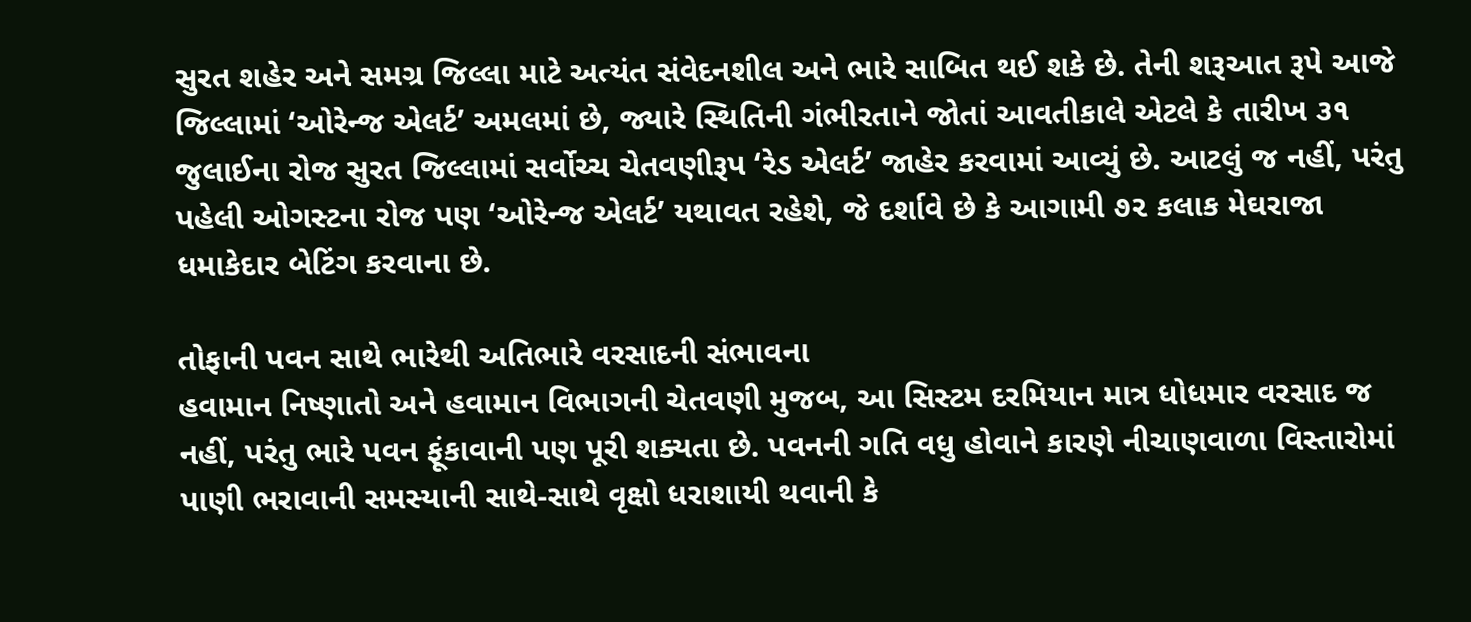સુરત શહેર અને સમગ્ર જિલ્લા માટે અત્યંત સંવેદનશીલ અને ભારે સાબિત થઈ શકે છે. તેની શરૂઆત રૂપે આજે જિલ્લામાં ‘ઓરેન્જ એલર્ટ’ અમલમાં છે, જ્યારે સ્થિતિની ગંભીરતાને જોતાં આવતીકાલે એટલે કે તારીખ ૩૧ જુલાઈના રોજ સુરત જિલ્લામાં સર્વોચ્ચ ચેતવણીરૂપ ‘રેડ એલર્ટ’ જાહેર કરવામાં આવ્યું છે. આટલું જ નહીં, પરંતુ પહેલી ઓગસ્ટના રોજ પણ ‘ઓરેન્જ એલર્ટ’ યથાવત રહેશે, જે દર્શાવે છે કે આગામી ૭૨ કલાક મેઘરાજા ધમાકેદાર બેટિંગ કરવાના છે.

તોફાની પવન સાથે ભારેથી અતિભારે વરસાદની સંભાવના
હવામાન નિષ્ણાતો અને હવામાન વિભાગની ચેતવણી મુજબ, આ સિસ્ટમ દરમિયાન માત્ર ધોધમાર વરસાદ જ નહીં, પરંતુ ભારે પવન ફૂંકાવાની પણ પૂરી શક્યતા છે. પવનની ગતિ વધુ હોવાને કારણે નીચાણવાળા વિસ્તારોમાં પાણી ભરાવાની સમસ્યાની સાથે-સાથે વૃક્ષો ધરાશાયી થવાની કે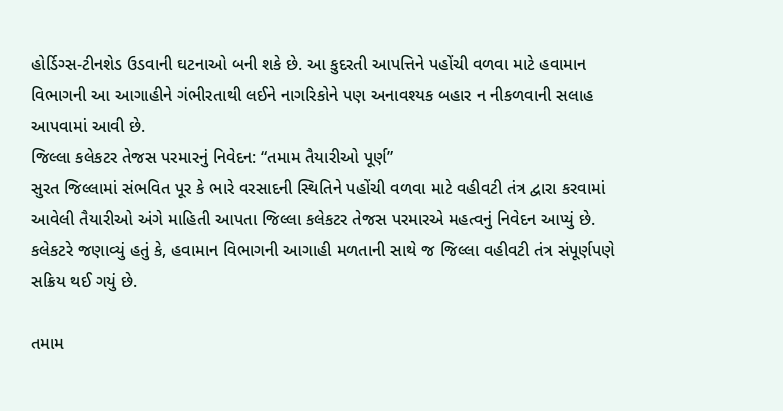હોર્ડિગ્સ-ટીનશેડ ઉડવાની ઘટનાઓ બની શકે છે. આ કુદરતી આપત્તિને પહોંચી વળવા માટે હવામાન વિભાગની આ આગાહીને ગંભીરતાથી લઈને નાગરિકોને પણ અનાવશ્યક બહાર ન નીકળવાની સલાહ આપવામાં આવી છે.
જિલ્લા કલેકટર તેજસ પરમારનું નિવેદન: “તમામ તૈયારીઓ પૂર્ણ”
સુરત જિલ્લામાં સંભવિત પૂર કે ભારે વરસાદની સ્થિતિને પહોંચી વળવા માટે વહીવટી તંત્ર દ્વારા કરવામાં આવેલી તૈયારીઓ અંગે માહિતી આપતા જિલ્લા કલેકટર તેજસ પરમારએ મહત્વનું નિવેદન આપ્યું છે. કલેકટરે જણાવ્યું હતું કે, હવામાન વિભાગની આગાહી મળતાની સાથે જ જિલ્લા વહીવટી તંત્ર સંપૂર્ણપણે સક્રિય થઈ ગયું છે.

તમામ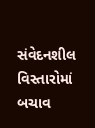સંવેદનશીલ વિસ્તારોમાં બચાવ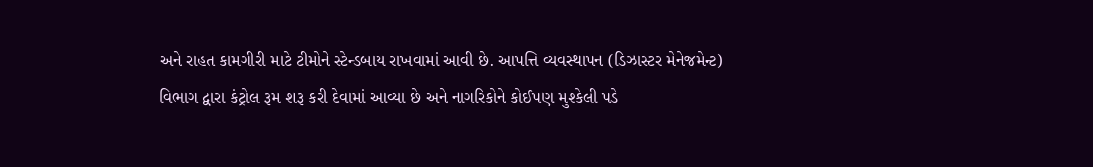અને રાહત કામગીરી માટે ટીમોને સ્ટેન્ડબાય રાખવામાં આવી છે. આપત્તિ વ્યવસ્થાપન (ડિઝાસ્ટર મેનેજમેન્ટ) વિભાગ દ્વારા કંટ્રોલ રૂમ શરૂ કરી દેવામાં આવ્યા છે અને નાગરિકોને કોઈપણ મુશ્કેલી પડે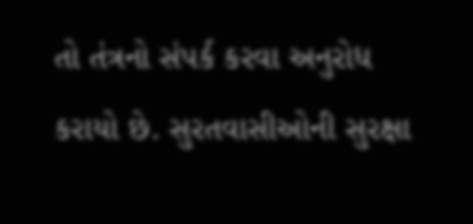તો તંત્રનો સંપર્ક કરવા અનુરોધ કરાયો છે. સુરતવાસીઓની સુરક્ષા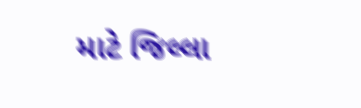માટે જિલ્લા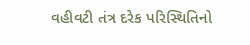વહીવટી તંત્ર દરેક પરિસ્થિતિનો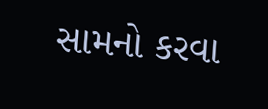સામનો કરવા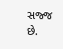સજ્જ છે.